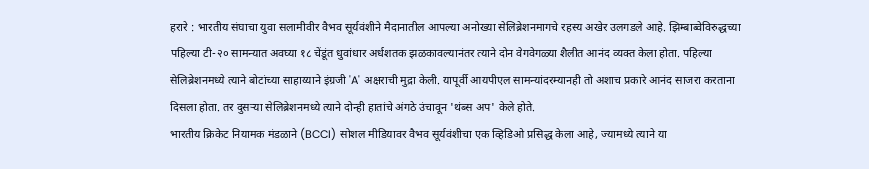हरारे : भारतीय संघाचा युवा सलामीवीर वैभव सूर्यवंशीने मैदानातील आपल्या अनोख्या सेलिब्रेशनमागचे रहस्य अखेर उलगडले आहे. झिम्बाब्वेविरुद्धच्या पहिल्या टी-२० सामन्यात अवघ्या १८ चेंडूंत धुवांधार अर्धशतक झळकावल्यानंतर त्याने दोन वेगवेगळ्या शैलीत आनंद व्यक्त केला होता. पहिल्या सेलिब्रेशनमध्ये त्याने बोटांच्या साहाय्याने इंग्रजी 'A' अक्षराची मुद्रा केली. यापूर्वी आयपीएल सामन्यांदरम्यानही तो अशाच प्रकारे आनंद साजरा करताना दिसला होता. तर दुसऱ्या सेलिब्रेशनमध्ये त्याने दोन्ही हातांचे अंगठे उंचावून 'थंब्स अप' केले होते.
भारतीय क्रिकेट नियामक मंडळाने (BCCI) सोशल मीडियावर वैभव सूर्यवंशीचा एक व्हिडिओ प्रसिद्ध केला आहे, ज्यामध्ये त्याने या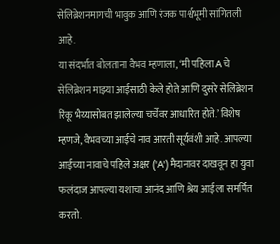सेलिब्रेशनमागची भावुक आणि रंजक पार्श्वभूमी सांगितली आहे.
या संदर्भात बोलताना वैभव म्हणाला, ‘मी पहिला A चे सेलिब्रेशन माझ्या आईसाठी केले होते आणि दुसरे सेलिब्रेशन रिंकू भैय्यासोबत झालेल्या चर्चेवर आधारित होते.’ विशेष म्हणजे, वैभवच्या आईचे नाव आरती सूर्यवंशी आहे. आपल्या आईच्या नावाचे पहिले अक्षर ('A') मैदानावर दाखवून हा युवा फलंदाज आपल्या यशाचा आनंद आणि श्रेय आईला समर्पित करतो.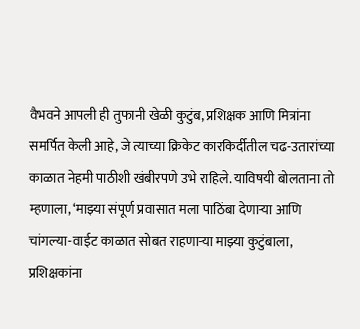वैभवने आपली ही तुफानी खेळी कुटुंब, प्रशिक्षक आणि मित्रांना समर्पित केली आहे, जे त्याच्या क्रिकेट कारकिर्दीतील चढ-उतारांच्या काळात नेहमी पाठीशी खंबीरपणे उभे राहिले. याविषयी बोलताना तो म्हणाला, ‘माझ्या संपूर्ण प्रवासात मला पाठिंबा देणाऱ्या आणि चांगल्या-वाईट काळात सोबत राहणाऱ्या माझ्या कुटुंबाला, प्रशिक्षकांना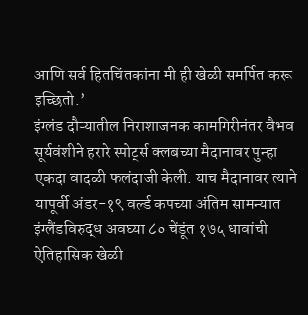आणि सर्व हितचिंतकांना मी ही खेळी समर्पित करू इच्छितो.’
इंग्लंड दौऱ्यातील निराशाजनक कामगिरीनंतर वैभव सूर्यवंशीने हरारे स्पोर्ट्स क्लबच्या मैदानावर पुन्हा एकदा वादळी फलंदाजी केली. याच मैदानावर त्याने यापूर्वी अंडर-१९ वर्ल्ड कपच्या अंतिम सामन्यात इंग्लैंडविरुद्ध अवघ्या ८० चेंडूंत १७५ धावांची ऐतिहासिक खेळी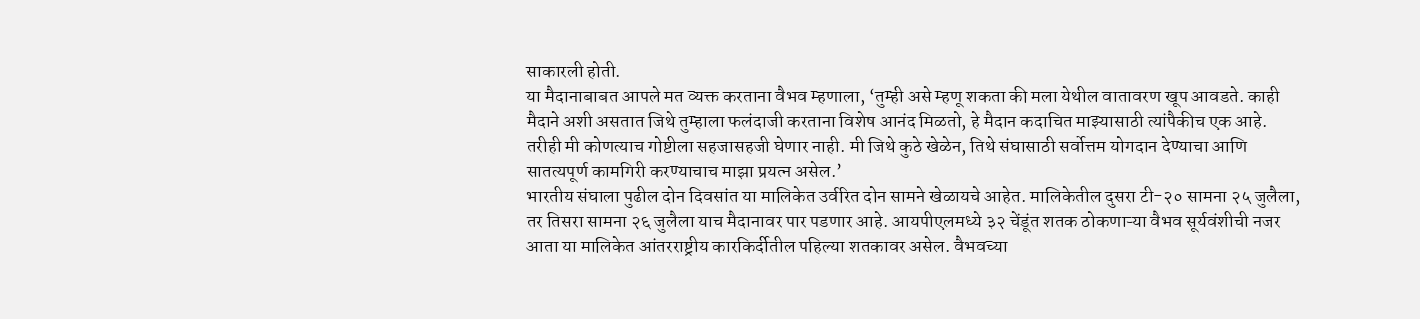साकारली होती.
या मैदानाबाबत आपले मत व्यक्त करताना वैभव म्हणाला, ‘तुम्ही असे म्हणू शकता की मला येथील वातावरण खूप आवडते. काही मैदाने अशी असतात जिथे तुम्हाला फलंदाजी करताना विशेष आनंद मिळतो, हे मैदान कदाचित माझ्यासाठी त्यांपैकीच एक आहे. तरीही मी कोणत्याच गोष्टीला सहजासहजी घेणार नाही. मी जिथे कुठे खेळेन, तिथे संघासाठी सर्वोत्तम योगदान देण्याचा आणि सातत्यपूर्ण कामगिरी करण्याचाच माझा प्रयत्न असेल.’
भारतीय संघाला पुढील दोन दिवसांत या मालिकेत उर्वरित दोन सामने खेळायचे आहेत. मालिकेतील दुसरा टी-२० सामना २५ जुलैला, तर तिसरा सामना २६ जुलैला याच मैदानावर पार पडणार आहे. आयपीएलमध्ये ३२ चेंडूंत शतक ठोकणाऱ्या वैभव सूर्यवंशीची नजर आता या मालिकेत आंतरराष्ट्रीय कारकिर्दीतील पहिल्या शतकावर असेल. वैभवच्या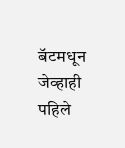बॅटमधून जेव्हाही पहिले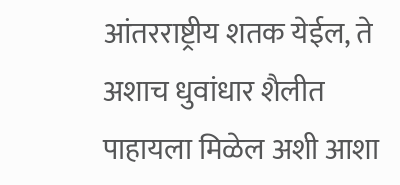आंतरराष्ट्रीय शतक येईल, ते अशाच धुवांधार शैलीत पाहायला मिळेल अशी आशा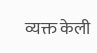व्यक्त केली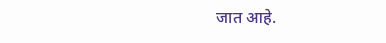जात आहे.